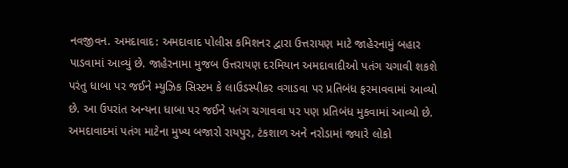નવજીવન. અમદાવાદ: અમદાવાદ પોલીસ કમિશનર દ્વારા ઉત્તરાયણ માટે જાહેરનામું બહાર પાડવામાં આવ્યું છે. જાહેરનામા મુજબ ઉત્તરાયણ દરમિયાન અમદાવાદીઓ પતંગ ચગાવી શકશે પરંતુ ધાબા પર જઈને મ્યુઝિક સિસ્ટમ કે લાઉડસ્પીકર વગાડવા પર પ્રતિબંધ ફરમાવવામાં આવ્યો છે. આ ઉપરાંત અન્યના ધાબા પર જઈને પતંગ ચગાવવા પર પણ પ્રતિબંધ મુકવામાં આવ્યો છે.
અમદાવાદમાં પતંગ માટેના મુખ્ય બજારો રાયપુર, ટંકશાળ અને નરોડામાં જ્યારે લોકો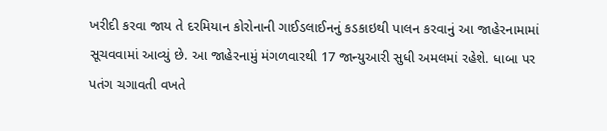ખરીદી કરવા જાય તે દરમિયાન કોરોનાની ગાઈડલાઈનનું કડકાઇથી પાલન કરવાનું આ જાહેરનામામાં સૂચવવામાં આવ્યું છે. આ જાહેરનામું મંગળવારથી 17 જાન્યુઆરી સુધી અમલમાં રહેશે. ધાબા પર પતંગ ચગાવતી વખતે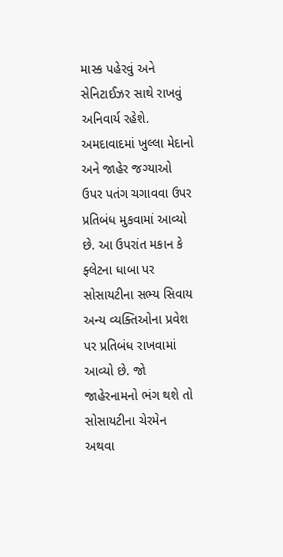માસ્ક પહેરવું અને સેનિટાઈઝર સાથે રાખવું અનિવાર્ય રહેશે.
અમદાવાદમાં ખુલ્લા મેદાનો અને જાહેર જગ્યાઓ ઉપર પતંગ ચગાવવા ઉપર પ્રતિબંધ મુકવામાં આવ્યો છે. આ ઉપરાંત મકાન કે ફ્લેટના ધાબા પર સોસાયટીના સભ્ય સિવાય અન્ય વ્યક્તિઓના પ્રવેશ પર પ્રતિબંધ રાખવામાં આવ્યો છે. જો જાહેરનામનો ભંગ થશે તો સોસાયટીના ચેરમેન અથવા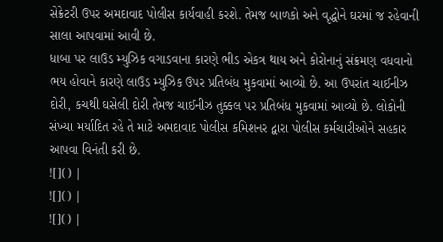સેક્રેટરી ઉપર અમદાવાદ પોલીસ કાર્યવાહી કરશે. તેમજ બાળકો અને વૃદ્ધોને ઘરમાં જ રહેવાની સાલા આપવામાં આવી છે.
ધાબા પર લાઉડ મ્યુઝિક વગાડવાના કારણે ભીડ એકત્ર થાય અને કોરોનાનું સંક્રમણ વધવાનો ભય હોવાને કારણે લાઉડ મ્યુઝિક ઉપર પ્રતિબંધ મુકવામાં આવ્યો છે. આ ઉપરાંત ચાઈનીઝ દોરી, કચથી ઘસેલી દોરી તેમજ ચાઈનીઝ તુક્કલ પર પ્રતિબંધ મુકવામાં આવ્યો છે. લોકોની સંખ્યા મર્યાદિત રહે તે માટે અમદાવાદ પોલીસ કમિશનર દ્વારા પોલીસ કર્મચારીઓને સહકાર આપવા વિનંતી કરી છે.
![]() |
![]() |
![]() |